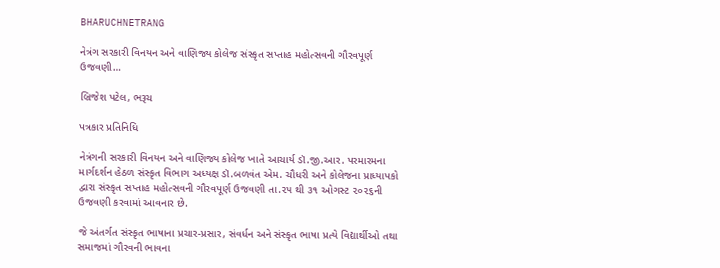BHARUCHNETRANG

નેત્રંગ સરકારી વિનયન અને વાણિજ્ય કોલેજ સંસ્કૃત સપ્તાહ મહોત્સવની ગૌરવપૂર્ણ ઉજવણી…

બ્રિજેશ પટેલ, ભરૂચ

પત્રકાર પ્રતિનિધિ

નેત્રંગની સરકારી વિનયન અને વાણિજ્ય કોલેજ ખાતે આચાર્ય ડૉ.જી.આર. પરમારમના માર્ગદર્શન હેઠળ સંસ્કૃત વિભાગ અધ્યક્ષ ડૉ.બળવંત એમ. ચૌધરી અને કોલેજના પ્રાધ્યાપકો દ્વારા સંસ્કૃત સપ્તાહ મહોત્સવની ગૌરવપૂર્ણ ઉજવણી તા.૨૫ થી ૩૧ ઓગસ્ટ ૨૦૨૬ની ઉજવણી કરવામાં આવનાર છે.

જે અંતર્ગત સંસ્કૃત ભાષાના પ્રચાર-પ્રસાર, સંવર્ધન અને સંસ્કૃત ભાષા પ્રત્યે વિદ્યાર્થીઓ તથા સમાજમાં ગૌરવની ભાવના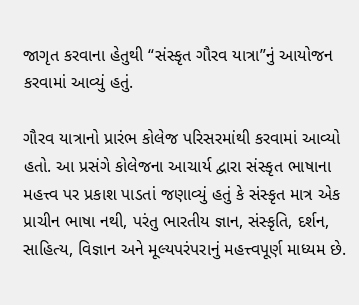જાગૃત કરવાના હેતુથી “સંસ્કૃત ગૌરવ યાત્રા”નું આયોજન કરવામાં આવ્યું હતું.

ગૌરવ યાત્રાનો પ્રારંભ કોલેજ પરિસરમાંથી કરવામાં આવ્યો હતો. આ પ્રસંગે કોલેજના આચાર્ય દ્વારા સંસ્કૃત ભાષાના મહત્ત્વ પર પ્રકાશ પાડતાં જણાવ્યું હતું કે સંસ્કૃત માત્ર એક પ્રાચીન ભાષા નથી, પરંતુ ભારતીય જ્ઞાન, સંસ્કૃતિ, દર્શન, સાહિત્ય, વિજ્ઞાન અને મૂલ્યપરંપરાનું મહત્ત્વપૂર્ણ માધ્યમ છે.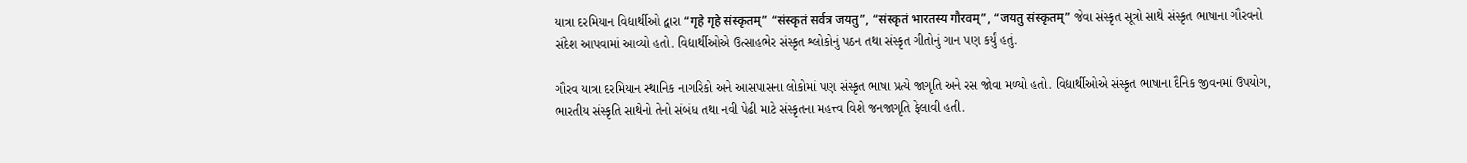યાત્રા દરમિયાન વિદ્યાર્થીઓ દ્વારા “गृहे गृहे संस्कृतम्” “संस्कृतं सर्वत्र जयतु”, “संस्कृतं भारतस्य गौरवम्”, “जयतु संस्कृतम्” જેવા સંસ્કૃત સૂત્રો સાથે સંસ્કૃત ભાષાના ગૌરવનો સંદેશ આપવામાં આવ્યો હતો. વિદ્યાર્થીઓએ ઉત્સાહભેર સંસ્કૃત શ્લોકોનું પઠન તથા સંસ્કૃત ગીતોનું ગાન પણ કર્યું હતું.

ગૌરવ યાત્રા દરમિયાન સ્થાનિક નાગરિકો અને આસપાસના લોકોમાં પણ સંસ્કૃત ભાષા પ્રત્યે જાગૃતિ અને રસ જોવા મળ્યો હતો. વિદ્યાર્થીઓએ સંસ્કૃત ભાષાના દૈનિક જીવનમાં ઉપયોગ, ભારતીય સંસ્કૃતિ સાથેનો તેનો સંબંધ તથા નવી પેઢી માટે સંસ્કૃતના મહત્ત્વ વિશે જનજાગૃતિ ફેલાવી હતી.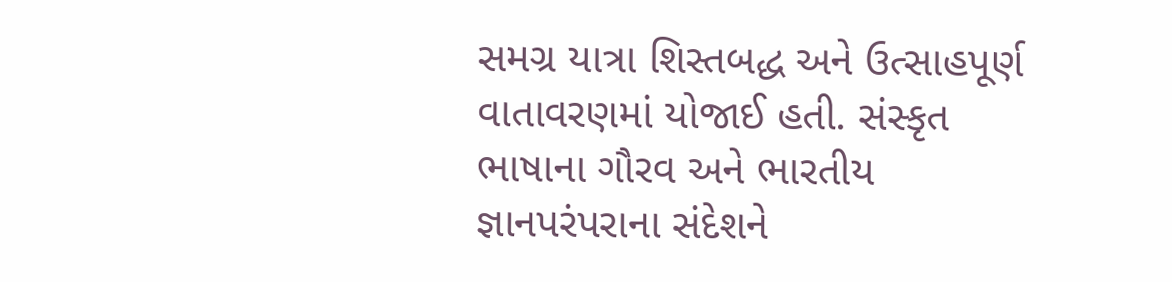સમગ્ર યાત્રા શિસ્તબદ્ધ અને ઉત્સાહપૂર્ણ વાતાવરણમાં યોજાઈ હતી. સંસ્કૃત ભાષાના ગૌરવ અને ભારતીય જ્ઞાનપરંપરાના સંદેશને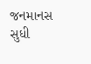જનમાનસ સુધી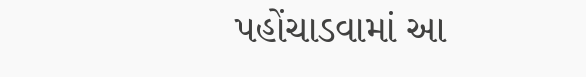પહોંચાડવામાં આ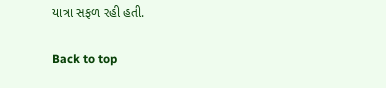યાત્રા સફળ રહી હતી.

Back to top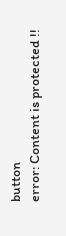button
error: Content is protected !!